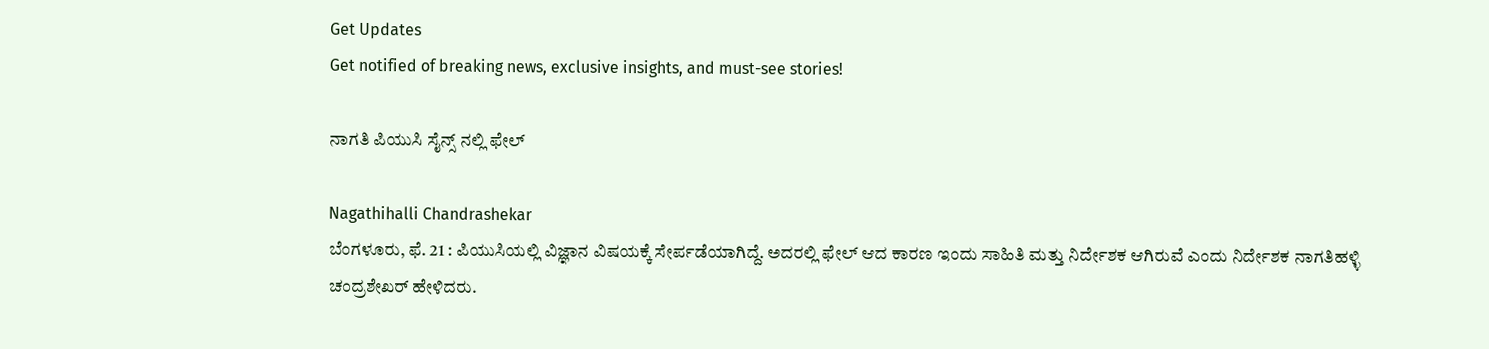Get Updates
Get notified of breaking news, exclusive insights, and must-see stories!

ನಾಗತಿ ಪಿಯುಸಿ ಸೈನ್ಸ್ ನಲ್ಲಿ ಫೇಲ್

Nagathihalli Chandrashekar
ಬೆಂಗಳೂರು, ಫೆ. 21 : ಪಿಯುಸಿಯಲ್ಲಿ ವಿಜ್ಞಾನ ವಿಷಯಕ್ಕೆ ಸೇರ್ಪಡೆಯಾಗಿದ್ದೆ. ಅದರಲ್ಲಿ ಫೇಲ್ ಆದ ಕಾರಣ ಇಂದು ಸಾಹಿತಿ ಮತ್ತು ನಿರ್ದೇಶಕ ಆಗಿರುವೆ ಎಂದು ನಿರ್ದೇಶಕ ನಾಗತಿಹಳ್ಳಿ ಚಂದ್ರಶೇಖರ್ ಹೇಳಿದರು.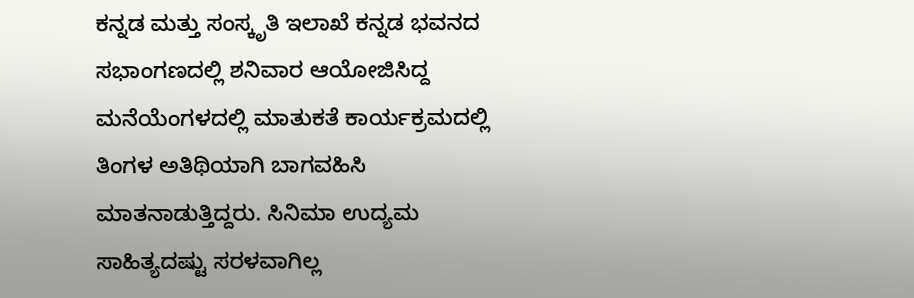ಕನ್ನಡ ಮತ್ತು ಸಂಸ್ಕೃತಿ ಇಲಾಖೆ ಕನ್ನಡ ಭವನದ ಸಭಾಂಗಣದಲ್ಲಿ ಶನಿವಾರ ಆಯೋಜಿಸಿದ್ದ ಮನೆಯೆಂಗಳದಲ್ಲಿ ಮಾತುಕತೆ ಕಾರ್ಯಕ್ರಮದಲ್ಲಿ ತಿಂಗಳ ಅತಿಥಿಯಾಗಿ ಬಾಗವಹಿಸಿ ಮಾತನಾಡುತ್ತಿದ್ದರು. ಸಿನಿಮಾ ಉದ್ಯಮ ಸಾಹಿತ್ಯದಷ್ಟು ಸರಳವಾಗಿಲ್ಲ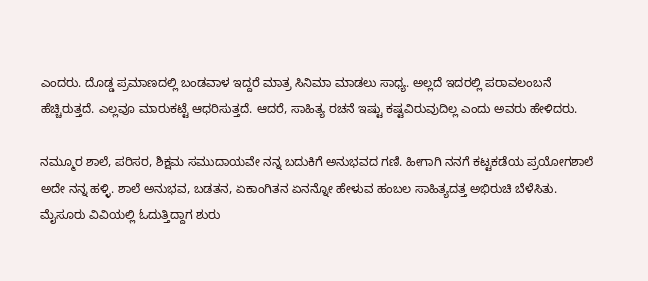ಎಂದರು. ದೊಡ್ಡ ಪ್ರಮಾಣದಲ್ಲಿ ಬಂಡವಾಳ ಇದ್ದರೆ ಮಾತ್ರ ಸಿನಿಮಾ ಮಾಡಲು ಸಾಧ್ಯ. ಅಲ್ಲದೆ ಇದರಲ್ಲಿ ಪರಾವಲಂಬನೆ ಹೆಚ್ಚಿರುತ್ತದೆ. ಎಲ್ಲವೂ ಮಾರುಕಟ್ಟೆ ಆಧರಿಸುತ್ತದೆ. ಆದರೆ, ಸಾಹಿತ್ಯ ರಚನೆ ಇಷ್ಟು ಕಷ್ಟವಿರುವುದಿಲ್ಲ ಎಂದು ಅವರು ಹೇಳಿದರು.

ನಮ್ಮೂರ ಶಾಲೆ, ಪರಿಸರ, ಶಿಕ್ಷಮ ಸಮುದಾಯವೇ ನನ್ನ ಬದುಕಿಗೆ ಅನುಭವದ ಗಣಿ. ಹೀಗಾಗಿ ನನಗೆ ಕಟ್ಟಕಡೆಯ ಪ್ರಯೋಗಶಾಲೆ ಅದೇ ನನ್ನ ಹಳ್ಳಿ. ಶಾಲೆ ಅನುಭವ, ಬಡತನ, ಏಕಾಂಗಿತನ ಏನನ್ನೋ ಹೇಳುವ ಹಂಬಲ ಸಾಹಿತ್ಯದತ್ತ ಅಭಿರುಚಿ ಬೆಳೆಸಿತು. ಮೈಸೂರು ವಿವಿಯಲ್ಲಿ ಓದುತ್ತಿದ್ದಾಗ ಶುರು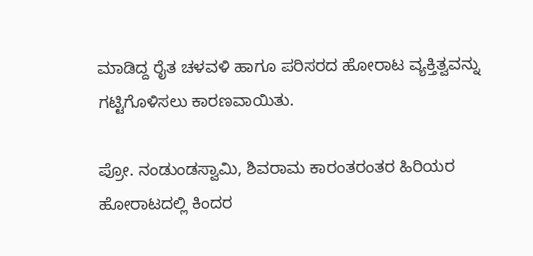ಮಾಡಿದ್ದ ರೈತ ಚಳವಳಿ ಹಾಗೂ ಪರಿಸರದ ಹೋರಾಟ ವ್ಯಕ್ತಿತ್ವವನ್ನು ಗಟ್ಟಿಗೊಳಿಸಲು ಕಾರಣವಾಯಿತು.

ಪ್ರೋ. ನಂಡುಂಡಸ್ವಾಮಿ, ಶಿವರಾಮ ಕಾರಂತರಂತರ ಹಿರಿಯರ ಹೋರಾಟದಲ್ಲಿ ಕಿಂದರ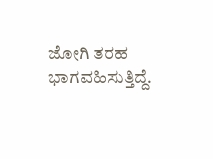ಜೋಗಿ ತರಹ ಭಾಗವಹಿಸುತ್ತಿದ್ದೆ.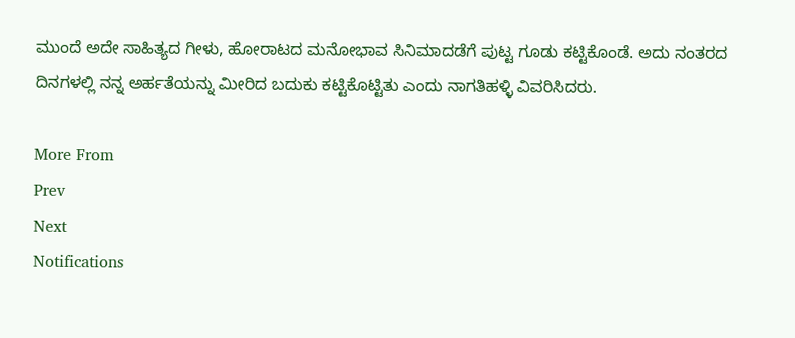ಮುಂದೆ ಅದೇ ಸಾಹಿತ್ಯದ ಗೀಳು, ಹೋರಾಟದ ಮನೋಭಾವ ಸಿನಿಮಾದಡೆಗೆ ಪುಟ್ಟ ಗೂಡು ಕಟ್ಟಿಕೊಂಡೆ. ಅದು ನಂತರದ ದಿನಗಳಲ್ಲಿ ನನ್ನ ಅರ್ಹತೆಯನ್ನು ಮೀರಿದ ಬದುಕು ಕಟ್ಟಿಕೊಟ್ಟಿತು ಎಂದು ನಾಗತಿಹಳ್ಳಿ ವಿವರಿಸಿದರು.

More From
Prev
Next
Notifications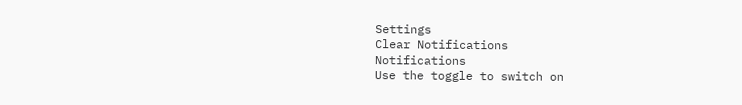Settings
Clear Notifications
Notifications
Use the toggle to switch on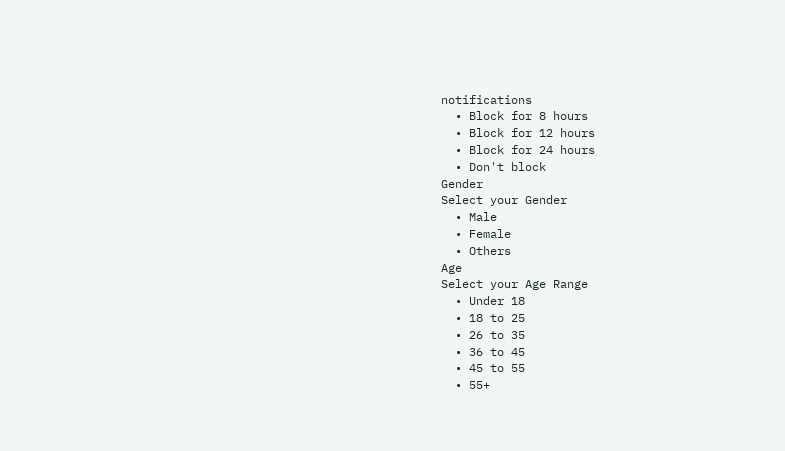notifications
  • Block for 8 hours
  • Block for 12 hours
  • Block for 24 hours
  • Don't block
Gender
Select your Gender
  • Male
  • Female
  • Others
Age
Select your Age Range
  • Under 18
  • 18 to 25
  • 26 to 35
  • 36 to 45
  • 45 to 55
  • 55+